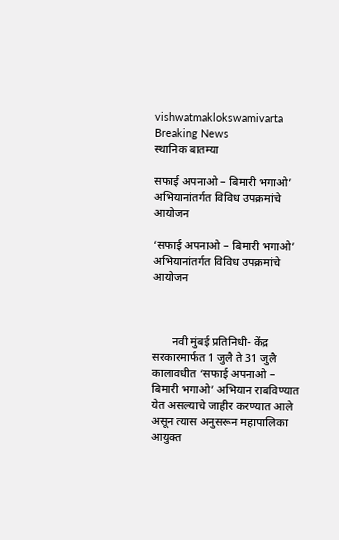vishwatmaklokswamivarta
Breaking News
स्थानिक बातम्या

सफाई अपनाओ – बिमारी भगाओ’ अभियानांतर्गत विविध उपक्रमांचे आयोजन

‘सफाई अपनाओ – बिमारी भगाओ’ अभियानांतर्गत विविध उपक्रमांचे आयोजन



       नवी मुंबई प्रतिनिधी- केंद्र सरकारमार्फत 1 जुलै ते 31 जुलै कालावधीत ‘सफाई अपनाओ – बिमारी भगाओ’ अभियान राबविण्यात येत असल्याचे जाहीर करण्यात आले असून त्यास अनुसरून महापालिका आयुक्त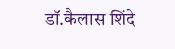डॉ.कैलास शिंदे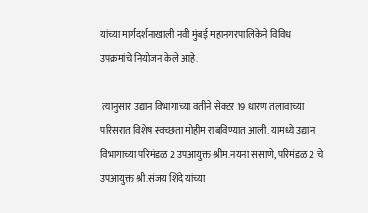यांच्या मार्गदर्शनाखाली नवी मुंबई महानगरपालिकेने विविध उपक्रमांचे नियोजन केले आहे.

 त्यानुसार उद्यान विभागाच्या वतीने सेक्टर 19 धारण तलावाच्या परिसरात विशेष स्वच्छता मोहीम राबविण्यात आली. यामध्ये उद्यान विभागाच्या परिमंडळ 2 उपआयुक्त श्रीम.नयना ससाणे, परिमंडळ 2 चे उपआयुक्त श्री.संजय शिंदे यांच्या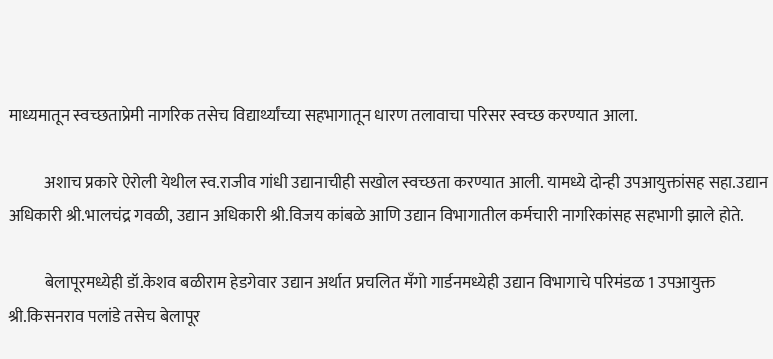माध्यमातून स्वच्छताप्रेमी नागरिक तसेच विद्यार्थ्यांच्या सहभागातून धारण तलावाचा परिसर स्वच्छ करण्यात आला.

           अशाच प्रकारे ऐरोली येथील स्व.राजीव गांधी उद्यानाचीही सखोल स्वच्छता करण्यात आली. यामध्ये दोन्ही उपआयुक्तांसह सहा.उद्यान अधिकारी श्री.भालचंद्र गवळी, उद्यान अधिकारी श्री.विजय कांबळे आणि उद्यान विभागातील कर्मचारी नागरिकांसह सहभागी झाले होते.

           बेलापूरमध्येही डॉ.केशव बळीराम हेडगेवार उद्यान अर्थात प्रचलित मँगो गार्डनमध्येही उद्यान विभागाचे परिमंडळ 1 उपआयुक्त श्री.किसनराव पलांडे तसेच बेलापूर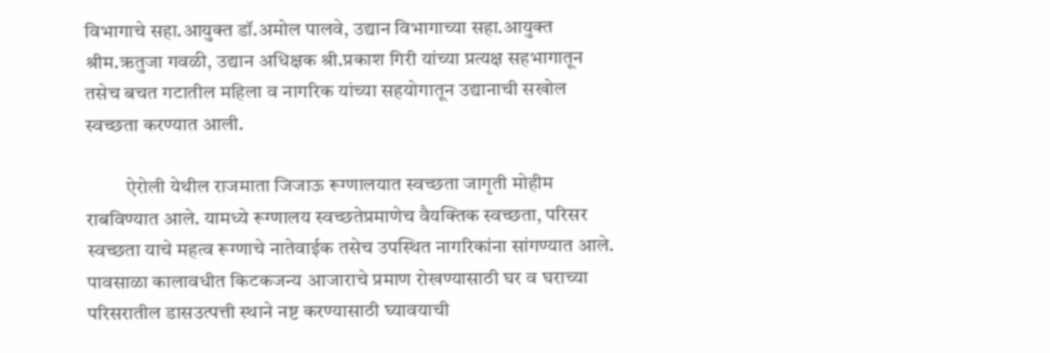विभागाचे सहा.आयुक्त डॉ.अमोल पालवे, उद्यान विभागाच्या सहा.आयुक्त श्रीम.ऋतुजा गवळी, उद्यान अधिक्षक श्री.प्रकाश गिरी यांच्या प्रत्यक्ष सहभागातून तसेच बचत गटातील महिला व नागरिक यांच्या सहयोगातून उद्यानाची सखोल स्वच्छता करण्यात आली.

          ऐरोली येथील राजमाता जिजाऊ रूग्णालयात स्वच्छता जागृती मोहीम राबविण्यात आले. यामध्ये रूग्णालय स्वच्छतेप्रमाणेच वैयक्तिक स्वच्छता, परिसर स्वच्छता याचे महत्व रूग्णाचे नातेवाईक तसेच उपस्थित नागरिकांना सांगण्यात आले. पावसाळा कालावधीत किटकजन्य आजाराचे प्रमाण रोखण्यासाठी घर व घराच्या परिसरातील डासउत्पत्ती स्थाने नष्ट करण्यासाठी घ्यावयाची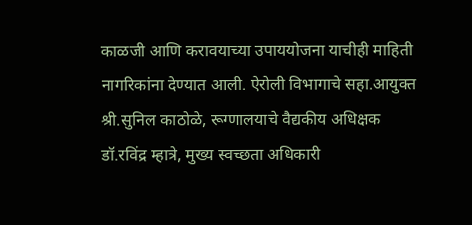काळजी आणि करावयाच्या उपाययोजना याचीही माहिती नागरिकांना देण्यात आली. ऐरोली विभागाचे सहा.आयुक्त श्री.सुनिल काठोळे, रूग्णालयाचे वैद्यकीय अधिक्षक डॉ.रविंद्र म्हात्रे, मुख्य स्वच्छता अधिकारी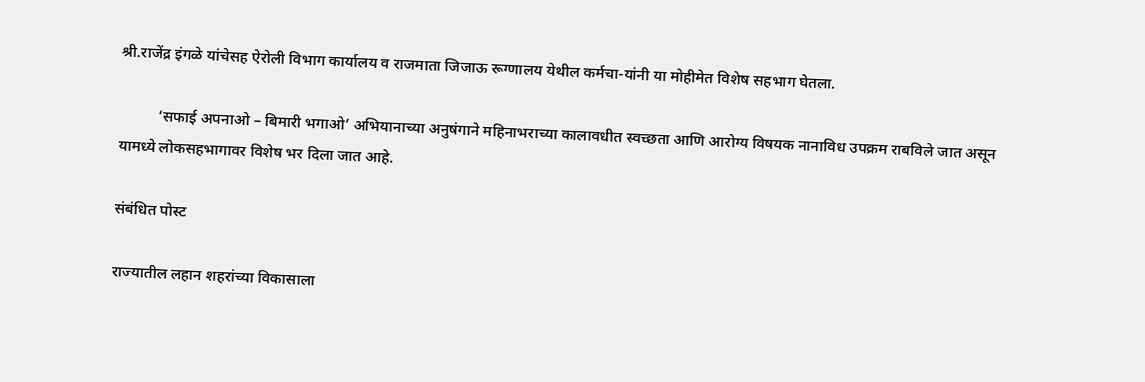श्री.राजेंद्र इंगळे यांचेसह ऐरोली विभाग कार्यालय व राजमाता जिजाऊ रूग्णालय येथील कर्मचा-यांनी या मोहीमेत विशेष सहभाग घेतला.

          ‘सफाई अपनाओ – बिमारी भगाओ’ अभियानाच्या अनुषंगाने महिनाभराच्या कालावधीत स्वच्छता आणि आरोग्य विषयक नानाविध उपक्रम राबविले जात असून यामध्ये लोकसहभागावर विशेष भर दिला जात आहे.

संबंधित पोस्ट

राज्यातील लहान शहरांच्या विकासाला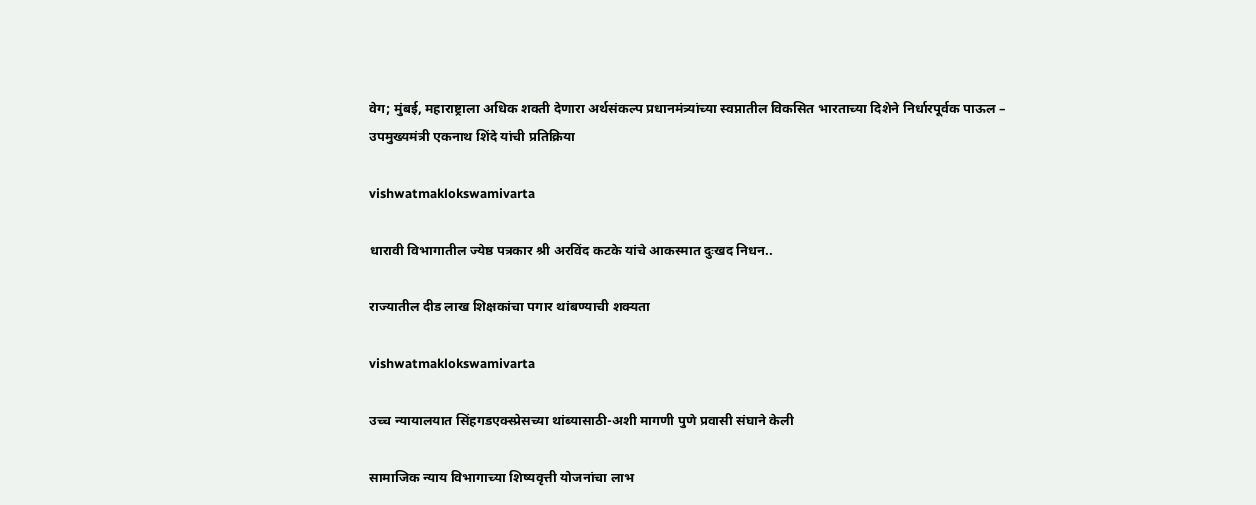वेग; मुंबई, महाराष्ट्राला अधिक शक्ती देणारा अर्थसंकल्प प्रधानमंत्र्यांच्या स्वप्नातील विकसित भारताच्या दिशेने निर्धारपूर्वक पाऊल – उपमुख्यमंत्री एकनाथ शिंदे यांची प्रतिक्रिया

vishwatmaklokswamivarta

धारावी विभागातील ज्येष्ठ पत्रकार श्री अरविंद कटके यांचे आकस्मात दुःखद निधन..

राज्यातील दीड लाख शिक्षकांचा पगार थांबण्याची शक्यता

vishwatmaklokswamivarta

उच्च न्यायालयात सिंहगडएक्स्प्रेसच्या थांब्यासाठी-अशी मागणी पुणे प्रवासी संघाने केली

सामाजिक न्याय विभागाच्या शिष्यवृत्ती योजनांचा लाभ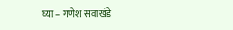घ्या – गणेश सवाखंडे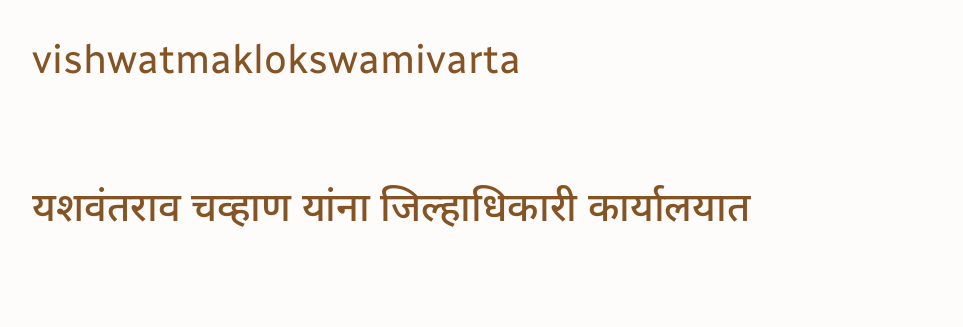vishwatmaklokswamivarta

यशवंतराव चव्हाण यांना जिल्हाधिकारी कार्यालयात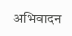अभिवादन